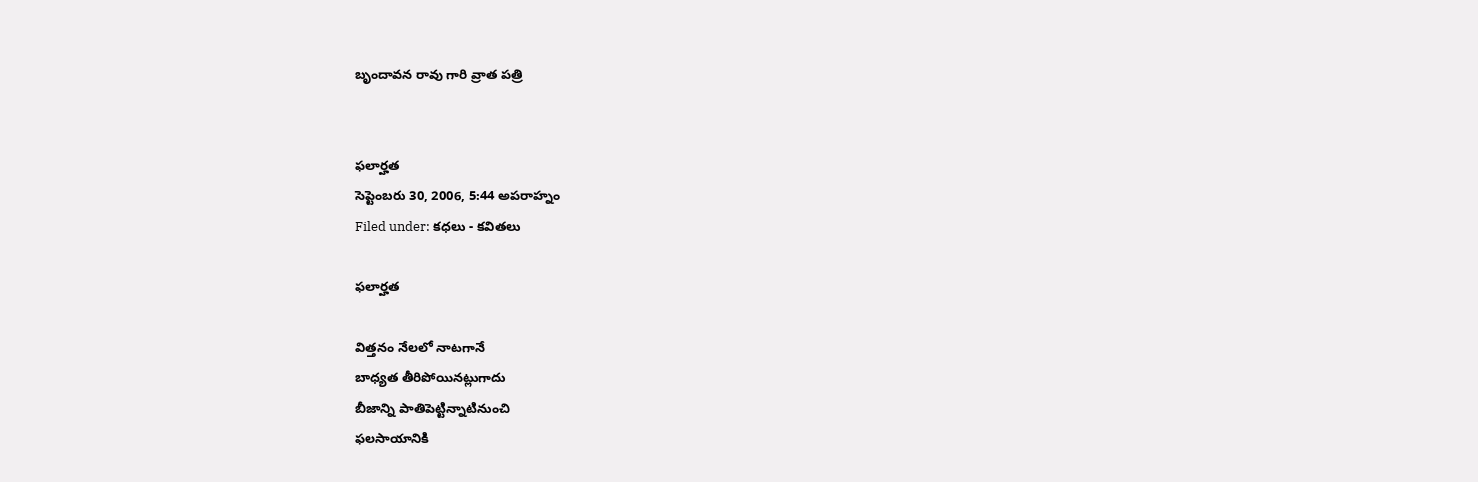బృందావన రావు గారి వ్రాత పత్రి


ఫలార్హత
సెప్టెంబరు 30, 2006, 5:44 అపరాహ్నం
Filed under: కధలు - కవితలు

ఫలార్హత

విత్తనం నేలలో నాటగానే
బాధ్యత తీరిపోయినట్లుగాదు
బీజాన్ని పాతిపెట్టిన్నాటినుంచి
ఫలసాయానికి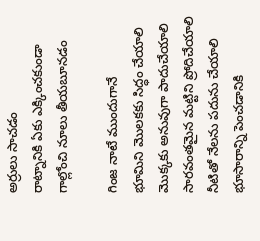అర్రులు సాచడం
రాట్నానికి ఏకు ఎక్కించకుండా
గాల్లోంచి నూలు తీయబూనడం

గింజ నాటే ముందుగానే
భూమిని మొలకకు సిద్ధం చేయాలి
మొక్కకు అనువుగా పాదుచేయాలి
సారవంతమైన మట్టిని ప్రోదిచేయాలి
నీటితో నేలను పదును చేయాలి
భూసారాన్ని పెంచడానికి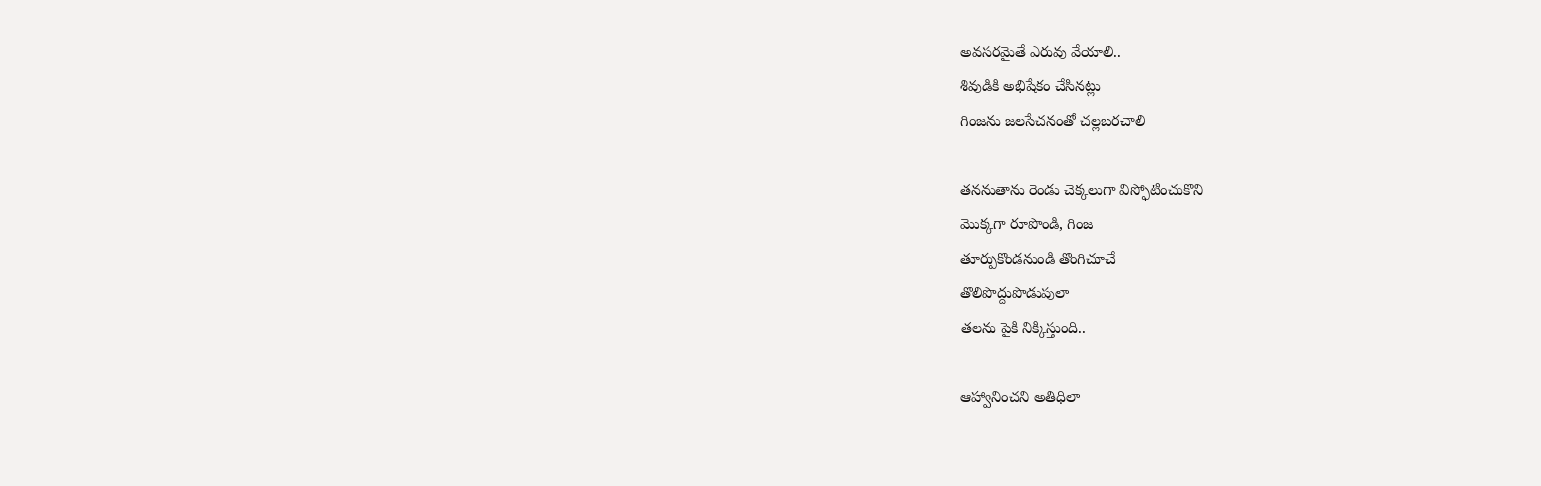అవసరమైతే ఎరువు వేయాలి..
శివుడికి అభిషేకం చేసినట్లు
గింజను జలసేచనంతో చల్లబరచాలి

తననుతాను రెండు చెక్కలుగా విస్ఫోటించుకొని
మొక్కగా రూపొండి, గింజ
తూర్పుకొండనుండి తొంగిచూచే
తొలిపొద్దుపొడుపులా
తలను పైకి నిక్కిస్తుంది..

ఆహ్వానించని అతిధిలా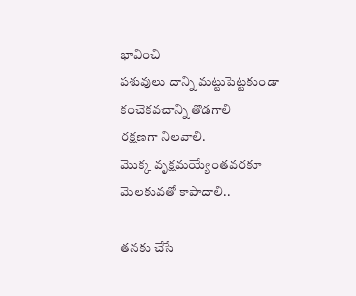భావించి
పశువులు దాన్ని మట్టుపెట్టకుండా
కంచెకవచాన్ని తొడగాలి
రక్షణగా నిలవాలి.
మొక్క వృక్షమయ్యేంతవరకూ
మెలకువతో కాపాదాలి..

తనకు చేసే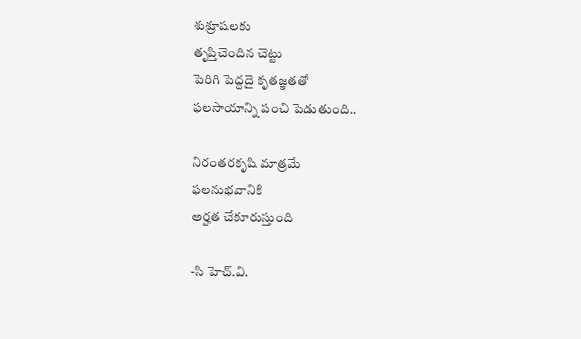శుశ్రూషలకు
తృప్తిచెందిన చెట్టు
పెరిగి పెద్దదై కృతజ్ఞతతో
ఫలసాయాన్ని పంచి పెడుతుంది..

నిరంతరకృషి మాత్రమే
ఫలనుభవానికి
అర్హత చేకూరుస్తుంది

-సి హెచ్.వి.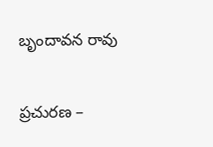బృందావన రావు

ప్రచురణ –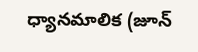ధ్యానమాలిక (జూన్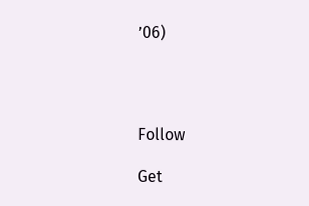’06)




Follow

Get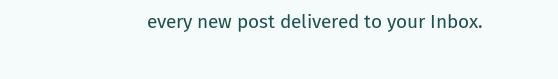every new post delivered to your Inbox.